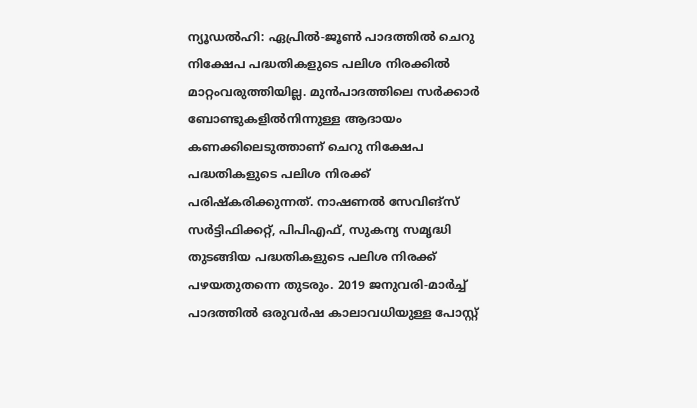ന്യൂഡൽഹി: ഏപ്രിൽ-ജൂൺ പാദത്തിൽ ചെറു നിക്ഷേപ പദ്ധതികളുടെ പലിശ നിരക്കിൽ മാറ്റംവരുത്തിയില്ല. മുൻപാദത്തിലെ സർക്കാർ ബോണ്ടുകളിൽനിന്നുള്ള ആദായം കണക്കിലെടുത്താണ് ചെറു നിക്ഷേപ പദ്ധതികളുടെ പലിശ നിരക്ക് പരിഷ്കരിക്കുന്നത്. നാഷണൽ സേവിങ്സ് സർട്ടിഫിക്കറ്റ്, പിപിഎഫ്, സുകന്യ സമൃദ്ധി തുടങ്ങിയ പദ്ധതികളുടെ പലിശ നിരക്ക് പഴയതുതന്നെ തുടരും. 2019 ജനുവരി-മാർച്ച് പാദത്തിൽ ഒരുവർഷ കാലാവധിയുള്ള പോസ്റ്റ്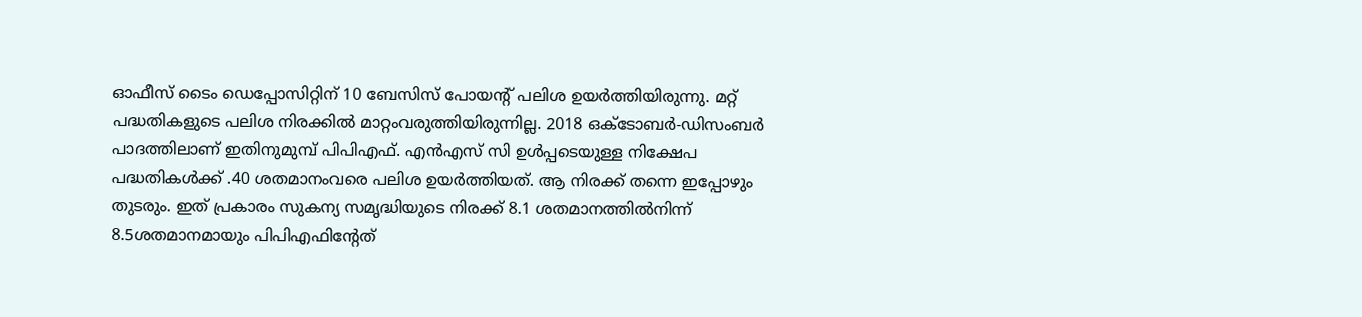ഓഫീസ് ടൈം ഡെപ്പോസിറ്റിന് 10 ബേസിസ് പോയന്റ് പലിശ ഉയർത്തിയിരുന്നു. മറ്റ് പദ്ധതികളുടെ പലിശ നിരക്കിൽ മാറ്റംവരുത്തിയിരുന്നില്ല. 2018 ഒക്ടോബർ-ഡിസംബർ പാദത്തിലാണ് ഇതിനുമുമ്പ് പിപിഎഫ്. എൻഎസ് സി ഉൾപ്പടെയുള്ള നിക്ഷേപ പദ്ധതികൾക്ക് .40 ശതമാനംവരെ പലിശ ഉയർത്തിയത്. ആ നിരക്ക് തന്നെ ഇപ്പോഴും തുടരും. ഇത് പ്രകാരം സുകന്യ സമൃദ്ധിയുടെ നിരക്ക് 8.1 ശതമാനത്തിൽനിന്ന് 8.5ശതമാനമായും പിപിഎഫിന്റേത്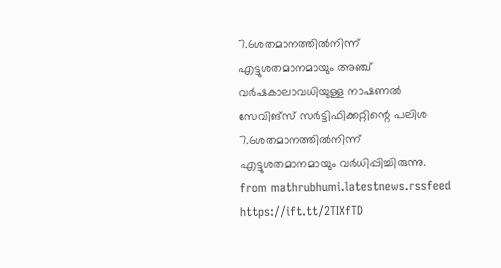7.6ശതമാനത്തിൽനിന്ന് എട്ടുശതമാനമായും അഞ്ച് വർഷകാലാവധിയുള്ള നാഷണൽ സേവിങ്സ് സർട്ടിഫിക്കറ്റിന്റെ പലിശ 7.6ശതമാനത്തിൽനിന്ന് എട്ടുശതമാനമായും വർധിപ്പിച്ചിരുന്നു.
from mathrubhumi.latestnews.rssfeed https://ift.tt/2TIXfTD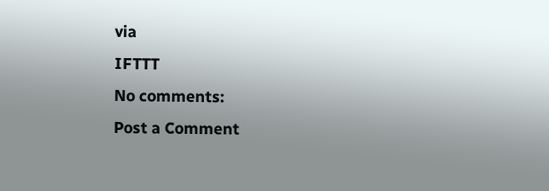via
IFTTT
No comments:
Post a Comment